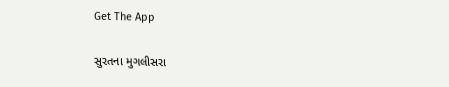Get The App

સુરતના મુગલીસરા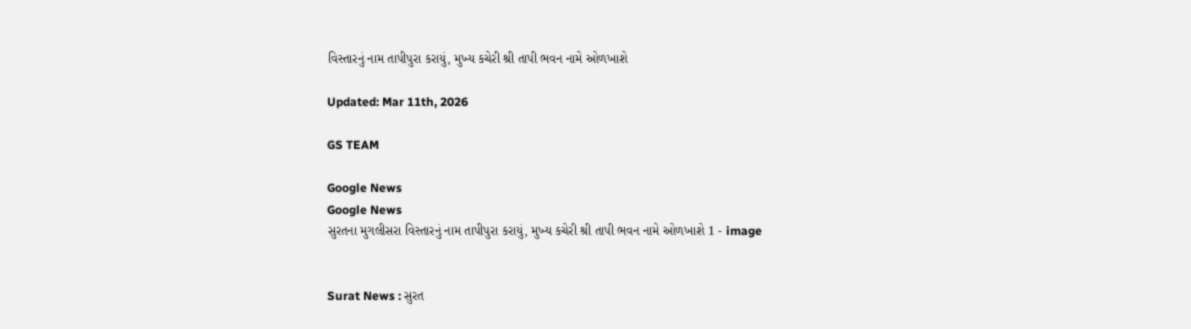વિસ્તારનું નામ તાપીપુરા કરાયું, મુખ્ય કચેરી શ્રી તાપી ભવન નામે ઓળખાશે

Updated: Mar 11th, 2026

GS TEAM

Google News
Google News
સુરતના મુગલીસરા વિસ્તારનું નામ તાપીપુરા કરાયું, મુખ્ય કચેરી શ્રી તાપી ભવન નામે ઓળખાશે 1 - image


Surat News : સુરત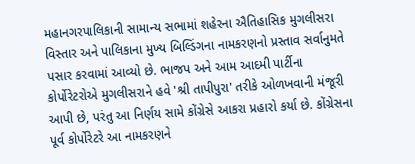મહાનગરપાલિકાની સામાન્ય સભામાં શહેરના ઐતિહાસિક મુગલીસરા વિસ્તાર અને પાલિકાના મુખ્ય બિલ્ડિંગના નામકરણનો પ્રસ્તાવ સર્વાનુમતે પસાર કરવામાં આવ્યો છે. ભાજપ અને આમ આદમી પાર્ટીના કોર્પોરેટરોએ મુગલીસરાને હવે 'શ્રી તાપીપુરા' તરીકે ઓળખવાની મંજૂરી આપી છે, પરંતુ આ નિર્ણય સામે કોંગ્રેસે આકરા પ્રહારો કર્યા છે. કોંગ્રેસના પૂર્વ કોર્પોરેટરે આ નામકરણને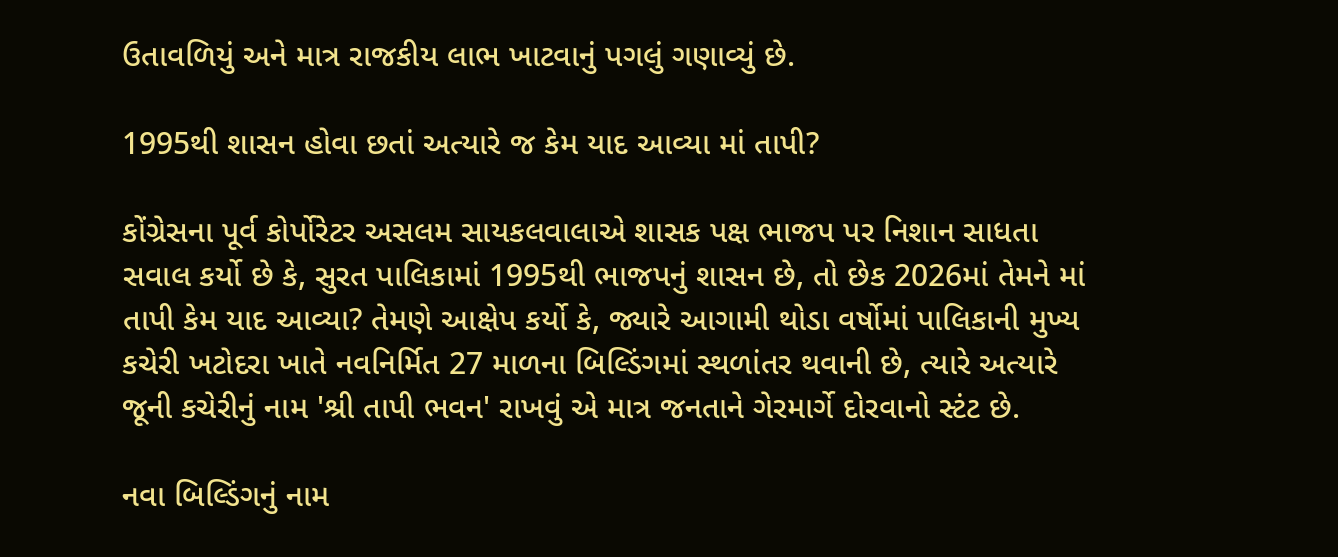ઉતાવળિયું અને માત્ર રાજકીય લાભ ખાટવાનું પગલું ગણાવ્યું છે.

1995થી શાસન હોવા છતાં અત્યારે જ કેમ યાદ આવ્યા માં તાપી?

કોંગ્રેસના પૂર્વ કોર્પોરેટર અસલમ સાયકલવાલાએ શાસક પક્ષ ભાજપ પર નિશાન સાધતા સવાલ કર્યો છે કે, સુરત પાલિકામાં 1995થી ભાજપનું શાસન છે, તો છેક 2026માં તેમને માં તાપી કેમ યાદ આવ્યા? તેમણે આક્ષેપ કર્યો કે, જ્યારે આગામી થોડા વર્ષોમાં પાલિકાની મુખ્ય કચેરી ખટોદરા ખાતે નવનિર્મિત 27 માળના બિલ્ડિંગમાં સ્થળાંતર થવાની છે, ત્યારે અત્યારે જૂની કચેરીનું નામ 'શ્રી તાપી ભવન' રાખવું એ માત્ર જનતાને ગેરમાર્ગે દોરવાનો સ્ટંટ છે.

નવા બિલ્ડિંગનું નામ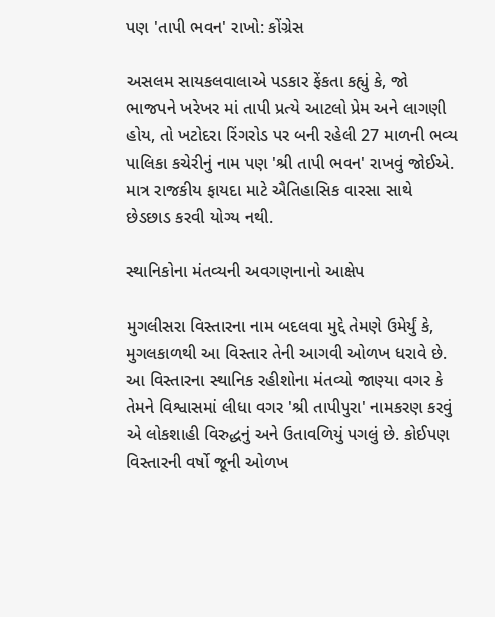પણ 'તાપી ભવન' રાખો: કોંગ્રેસ

અસલમ સાયકલવાલાએ પડકાર ફેંકતા કહ્યું કે, જો ભાજપને ખરેખર માં તાપી પ્રત્યે આટલો પ્રેમ અને લાગણી હોય, તો ખટોદરા રિંગરોડ પર બની રહેલી 27 માળની ભવ્ય પાલિકા કચેરીનું નામ પણ 'શ્રી તાપી ભવન' રાખવું જોઈએ. માત્ર રાજકીય ફાયદા માટે ઐતિહાસિક વારસા સાથે છેડછાડ કરવી યોગ્ય નથી.

સ્થાનિકોના મંતવ્યની અવગણનાનો આક્ષેપ

મુગલીસરા વિસ્તારના નામ બદલવા મુદ્દે તેમણે ઉમેર્યું કે, મુગલકાળથી આ વિસ્તાર તેની આગવી ઓળખ ધરાવે છે. આ વિસ્તારના સ્થાનિક રહીશોના મંતવ્યો જાણ્યા વગર કે તેમને વિશ્વાસમાં લીધા વગર 'શ્રી તાપીપુરા' નામકરણ કરવું એ લોકશાહી વિરુદ્ધનું અને ઉતાવળિયું પગલું છે. કોઈપણ વિસ્તારની વર્ષો જૂની ઓળખ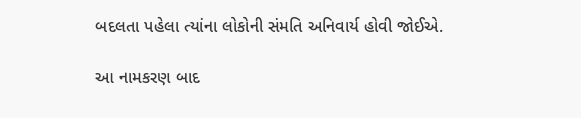બદલતા પહેલા ત્યાંના લોકોની સંમતિ અનિવાર્ય હોવી જોઈએ.

આ નામકરણ બાદ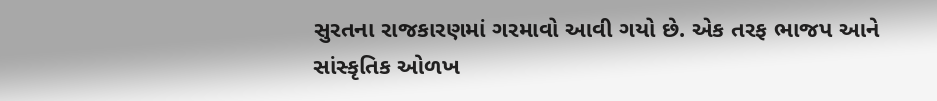સુરતના રાજકારણમાં ગરમાવો આવી ગયો છે. એક તરફ ભાજપ આને સાંસ્કૃતિક ઓળખ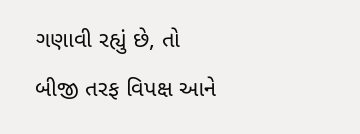ગણાવી રહ્યું છે, તો બીજી તરફ વિપક્ષ આને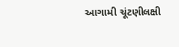આગામી ચૂંટણીલક્ષી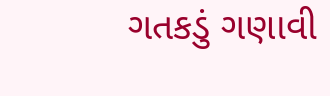ગતકડું ગણાવી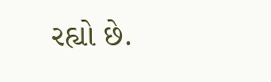રહ્યો છે.